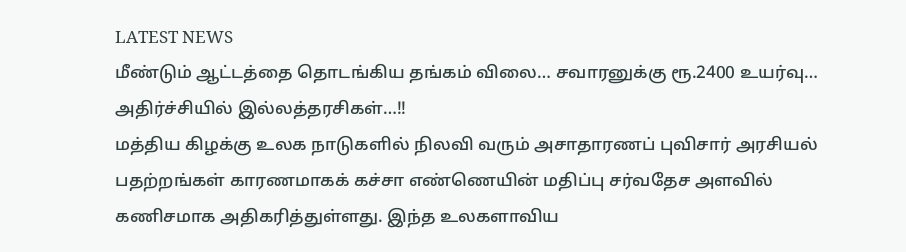LATEST NEWS
மீண்டும் ஆட்டத்தை தொடங்கிய தங்கம் விலை… சவாரனுக்கு ரூ.2400 உயர்வு… அதிர்ச்சியில் இல்லத்தரசிகள்…!!
மத்திய கிழக்கு உலக நாடுகளில் நிலவி வரும் அசாதாரணப் புவிசார் அரசியல் பதற்றங்கள் காரணமாகக் கச்சா எண்ணெயின் மதிப்பு சர்வதேச அளவில் கணிசமாக அதிகரித்துள்ளது. இந்த உலகளாவிய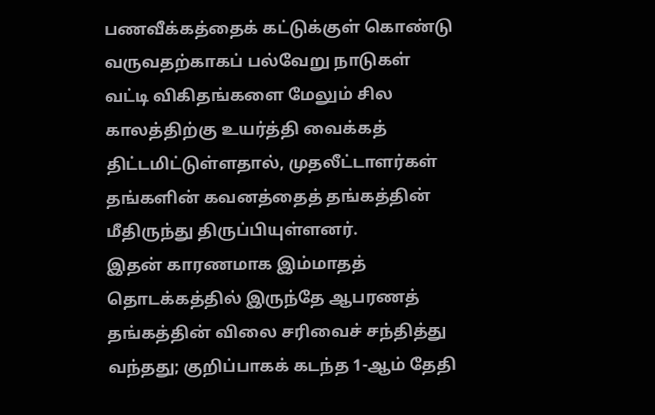பணவீக்கத்தைக் கட்டுக்குள் கொண்டு வருவதற்காகப் பல்வேறு நாடுகள் வட்டி விகிதங்களை மேலும் சில காலத்திற்கு உயர்த்தி வைக்கத் திட்டமிட்டுள்ளதால், முதலீட்டாளர்கள் தங்களின் கவனத்தைத் தங்கத்தின் மீதிருந்து திருப்பியுள்ளனர்.
இதன் காரணமாக இம்மாதத் தொடக்கத்தில் இருந்தே ஆபரணத் தங்கத்தின் விலை சரிவைச் சந்தித்து வந்தது; குறிப்பாகக் கடந்த 1-ஆம் தேதி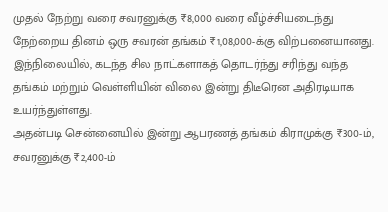முதல் நேற்று வரை சவரனுக்கு ₹8,000 வரை வீழ்ச்சியடைந்து நேற்றைய தினம் ஒரு சவரன் தங்கம் ₹1,08,000-க்கு விற்பனையானது. இந்நிலையில், கடந்த சில நாட்களாகத் தொடர்ந்து சரிந்து வந்த தங்கம் மற்றும் வெள்ளியின் விலை இன்று திடீரென அதிரடியாக உயர்ந்துள்ளது.
அதன்படி சென்னையில் இன்று ஆபரணத் தங்கம் கிராமுக்கு ₹300-ம், சவரனுக்கு ₹2,400-ம்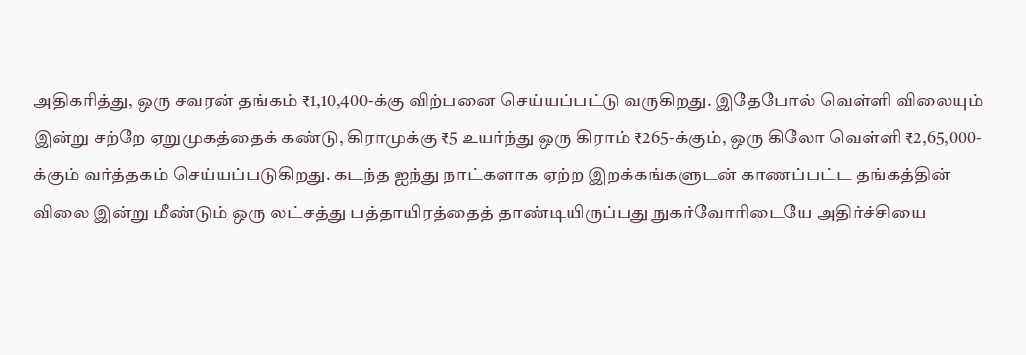அதிகரித்து, ஒரு சவரன் தங்கம் ₹1,10,400-க்கு விற்பனை செய்யப்பட்டு வருகிறது. இதேபோல் வெள்ளி விலையும் இன்று சற்றே ஏறுமுகத்தைக் கண்டு, கிராமுக்கு ₹5 உயர்ந்து ஒரு கிராம் ₹265-க்கும், ஒரு கிலோ வெள்ளி ₹2,65,000-க்கும் வர்த்தகம் செய்யப்படுகிறது. கடந்த ஐந்து நாட்களாக ஏற்ற இறக்கங்களுடன் காணப்பட்ட தங்கத்தின் விலை இன்று மீண்டும் ஒரு லட்சத்து பத்தாயிரத்தைத் தாண்டியிருப்பது நுகர்வோரிடையே அதிர்ச்சியை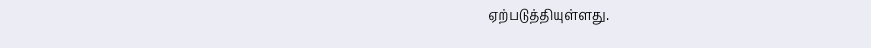ஏற்படுத்தியுள்ளது.